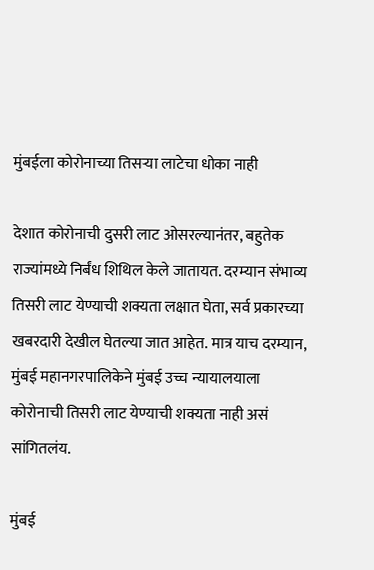मुंबईला कोरोनाच्या तिसऱ्या लाटेचा धोका नाही

देशात कोरोनाची दुसरी लाट ओसरल्यानंतर, बहुतेक राज्यांमध्ये निर्बंध शिथिल केले जातायत. दरम्यान संभाव्य तिसरी लाट येण्याची शक्यता लक्षात घेता, सर्व प्रकारच्या खबरदारी देखील घेतल्या जात आहेत. मात्र याच दरम्यान, मुंबई महानगरपालिकेने मुंबई उच्च न्यायालयाला कोरोनाची तिसरी लाट येण्याची शक्यता नाही असं सांगितलंय.

मुंबई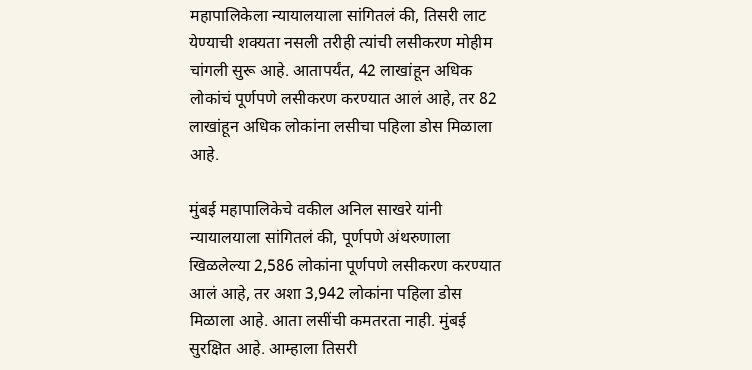महापालिकेला न्यायालयाला सांगितलं की, तिसरी लाट येण्याची शक्यता नसली तरीही त्यांची लसीकरण मोहीम चांगली सुरू आहे. आतापर्यंत, 42 लाखांहून अधिक लोकांचं पूर्णपणे लसीकरण करण्यात आलं आहे, तर 82 लाखांहून अधिक लोकांना लसीचा पहिला डोस मिळाला आहे.

मुंबई महापालिकेचे वकील अनिल साखरे यांनी न्यायालयाला सांगितलं की, पूर्णपणे अंथरुणाला खिळलेल्या 2,586 लोकांना पूर्णपणे लसीकरण करण्यात आलं आहे, तर अशा 3,942 लोकांना पहिला डोस मिळाला आहे. आता लसींची कमतरता नाही. मुंबई सुरक्षित आहे. आम्हाला तिसरी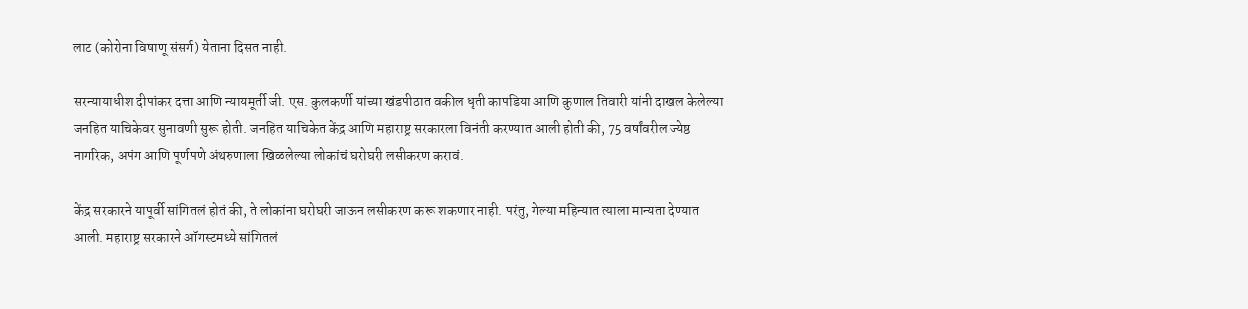लाट (कोरोना विषाणू संसर्ग) येताना दिसत नाही.

सरन्यायाधीश दीपांकर दत्ता आणि न्यायमूर्ती जी. एस. कुलकर्णी यांच्या खंडपीठात वकील धृती कापडिया आणि कुणाल तिवारी यांनी दाखल केलेल्या जनहित याचिकेवर सुनावणी सुरू होती. जनहित याचिकेत केंद्र आणि महाराष्ट्र सरकारला विनंती करण्यात आली होती की, 75 वर्षांवरील ज्येष्ठ नागरिक, अपंग आणि पूर्णपणे अंथरुणाला खिळलेल्या लोकांचं घरोघरी लसीकरण करावं.

केंद्र सरकारने यापूर्वी सांगितलं होतं की, ते लोकांना घरोघरी जाऊन लसीकरण करू शकणार नाही. परंतु, गेल्या महिन्यात त्याला मान्यता देण्यात आली. महाराष्ट्र सरकारने ऑगस्टमध्ये सांगितलं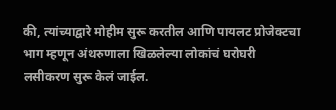की, त्यांच्याद्वारे मोहीम सुरू करतील आणि पायलट प्रोजेक्टचा भाग म्हणून अंथरुणाला खिळलेल्या लोकांचं घरोघरी लसीकरण सुरू केलं जाईल.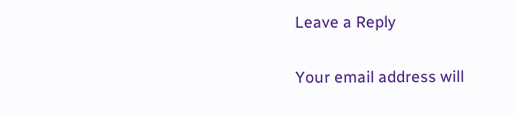Leave a Reply

Your email address will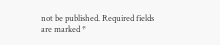not be published. Required fields are marked *